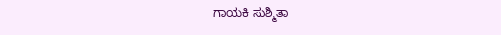ಗಾಯಕಿ ಸುಶ್ಮಿತಾ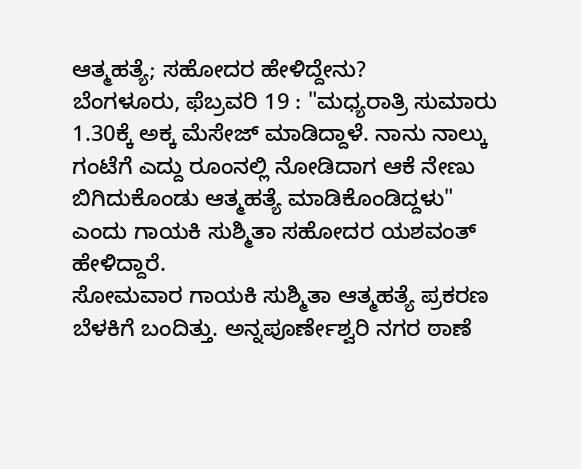ಆತ್ಮಹತ್ಯೆ; ಸಹೋದರ ಹೇಳಿದ್ದೇನು?
ಬೆಂಗಳೂರು, ಫೆಬ್ರವರಿ 19 : "ಮಧ್ಯರಾತ್ರಿ ಸುಮಾರು 1.30ಕ್ಕೆ ಅಕ್ಕ ಮೆಸೇಜ್ ಮಾಡಿದ್ದಾಳೆ. ನಾನು ನಾಲ್ಕು ಗಂಟೆಗೆ ಎದ್ದು ರೂಂನಲ್ಲಿ ನೋಡಿದಾಗ ಆಕೆ ನೇಣು ಬಿಗಿದುಕೊಂಡು ಆತ್ಮಹತ್ಯೆ ಮಾಡಿಕೊಂಡಿದ್ದಳು" ಎಂದು ಗಾಯಕಿ ಸುಶ್ಮಿತಾ ಸಹೋದರ ಯಶವಂತ್ ಹೇಳಿದ್ದಾರೆ.
ಸೋಮವಾರ ಗಾಯಕಿ ಸುಶ್ಮಿತಾ ಆತ್ಮಹತ್ಯೆ ಪ್ರಕರಣ ಬೆಳಕಿಗೆ ಬಂದಿತ್ತು. ಅನ್ನಪೂರ್ಣೇಶ್ವರಿ ನಗರ ಠಾಣೆ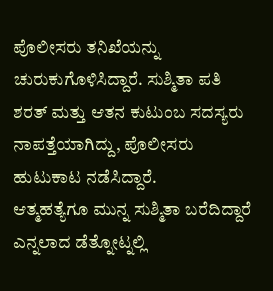ಪೊಲೀಸರು ತನಿಖೆಯನ್ನು ಚುರುಕುಗೊಳಿಸಿದ್ದಾರೆ. ಸುಶ್ಮಿತಾ ಪತಿ ಶರತ್ ಮತ್ತು ಆತನ ಕುಟುಂಬ ಸದಸ್ಯರು ನಾಪತ್ತೆಯಾಗಿದ್ದು, ಪೊಲೀಸರು ಹುಟುಕಾಟ ನಡೆಸಿದ್ದಾರೆ.
ಆತ್ಮಹತ್ಯೆಗೂ ಮುನ್ನ ಸುಶ್ಮಿತಾ ಬರೆದಿದ್ದಾರೆ ಎನ್ನಲಾದ ಡೆತ್ನೋಟ್ನಲ್ಲಿ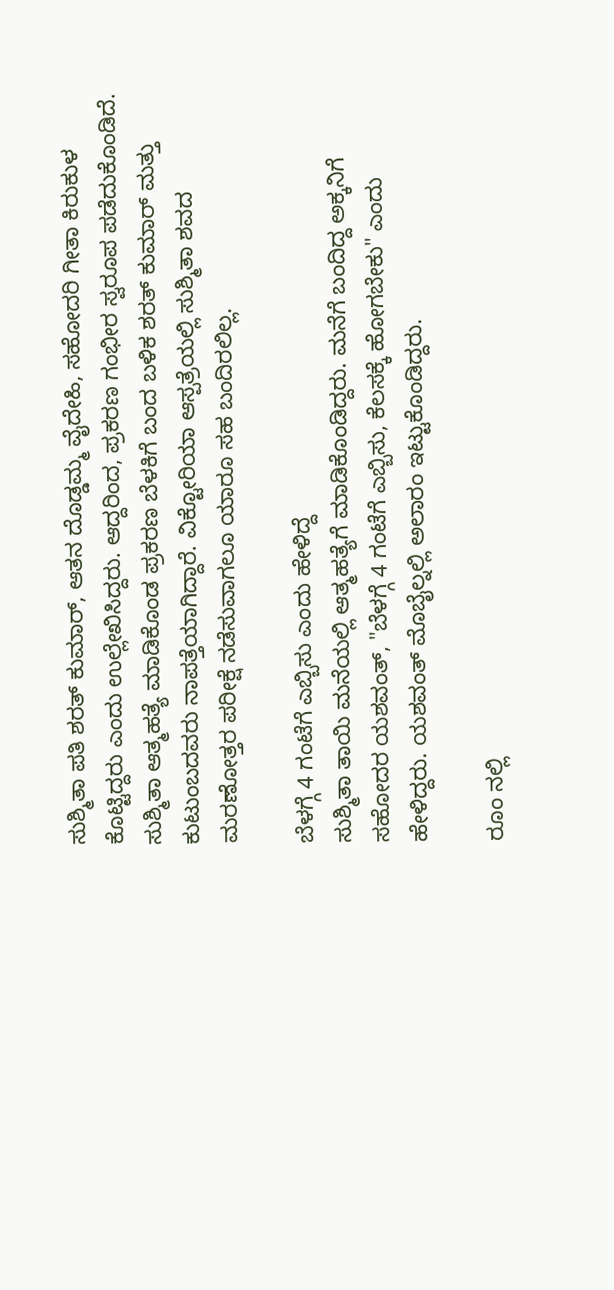ಸುಶ್ಮಿತಾ ಪತಿ ಶರತ್ ಕುಮಾರ್, ಆತನ ದೊಡ್ಡಮ್ಮ ವೈದೇಹಿ, ಸಹೋದರಿ ಗೀತಾ ಕಿರುಕುಳ ಕೊಟ್ಟಿದ್ದರು ಎಂದು ಉಲ್ಲೇಖಿಸಿದ್ದರು. ಆದ್ದರಿಂದ, ಪ್ರಕರಣ ಗಂಭೀರ ಸ್ವರೂಪ ಪಡೆದುಕೊಂಡಿದೆ.
ಸುಶ್ಮಿತಾ ಆತ್ಮಹತ್ಯೆ ಮಾಡಿಕೊಂಡ ಪ್ರಕರಣ ಬೆಳಕಿಗೆ ಬಂದ ಬಳಿಕ ಶರತ್ ಕುಮಾರ್ ಮತ್ತು ಕುಟುಂಬದವರು ನಾಪತ್ತೆಯಾಗಿದ್ದಾರೆ. ವಿಕ್ಟೋರಿಯಾ ಆಸ್ಪತ್ರೆಯಲ್ಲಿ ಸುಶ್ಮಿತಾ ಶವದ ಮರಣೋತ್ತರ ಪರೀಕ್ಷೆ ನಡೆಸುವಾಗಲೂ ಯಾರೂ ಸಹ ಬಂದಿರಲಿಲ್ಲ.

ಬೆಳಗ್ಗೆ 4 ಗಂಟೆಗೆ ಎಬ್ಬಿಸು ಎಂದು ಹೇಳಿದ್ದೆ
ಸುಶ್ಮಿತಾ ತಾಯಿ ಮನೆಯಲ್ಲಿ ಆತ್ಮಹತ್ಯೆಗೆ ಮಾಡಿಕೊಂಡಿದ್ದರು. ಮನೆಗೆ ಬಂದಿದ್ದ ಅಕ್ಕನಿಗೆ ಸಹೋದರ ಯಶವಂತ್, "ಬೆಳಗ್ಗೆ 4 ಗಂಟೆಗೆ ಎಬ್ಬಿಸು, ಕೆಲಸಕ್ಕೆ ಹೋಗಬೇಕು" ಎಂದು ಹೇಳಿದ್ದರು. ಯಶವಂತ್ ಮೊಬೈಲ್ನಲ್ಲಿ ಅಲಾರಂ ಇಟ್ಟುಕೊಂಡಿದ್ದರು.

ರೂಂ ನಲ್ಲಿ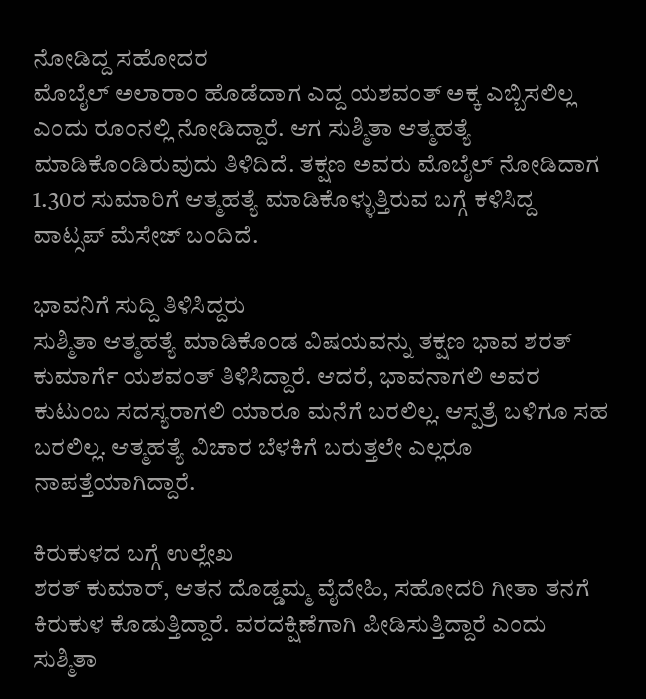ನೋಡಿದ್ದ ಸಹೋದರ
ಮೊಬೈಲ್ ಅಲಾರಾಂ ಹೊಡೆದಾಗ ಎದ್ದ ಯಶವಂತ್ ಅಕ್ಕ ಎಬ್ಬಿಸಲಿಲ್ಲ ಎಂದು ರೂಂನಲ್ಲಿ ನೋಡಿದ್ದಾರೆ. ಆಗ ಸುಶ್ಮಿತಾ ಆತ್ಮಹತ್ಯೆ ಮಾಡಿಕೊಂಡಿರುವುದು ತಿಳಿದಿದೆ. ತಕ್ಷಣ ಅವರು ಮೊಬೈಲ್ ನೋಡಿದಾಗ 1.30ರ ಸುಮಾರಿಗೆ ಆತ್ಮಹತ್ಯೆ ಮಾಡಿಕೊಳ್ಳುತ್ತಿರುವ ಬಗ್ಗೆ ಕಳಿಸಿದ್ದ ವಾಟ್ಸಪ್ ಮೆಸೇಜ್ ಬಂದಿದೆ.

ಭಾವನಿಗೆ ಸುದ್ದಿ ತಿಳಿಸಿದ್ದರು
ಸುಶ್ಮಿತಾ ಆತ್ಮಹತ್ಯೆ ಮಾಡಿಕೊಂಡ ವಿಷಯವನ್ನು ತಕ್ಷಣ ಭಾವ ಶರತ್ ಕುಮಾರ್ಗೆ ಯಶವಂತ್ ತಿಳಿಸಿದ್ದಾರೆ. ಆದರೆ, ಭಾವನಾಗಲಿ ಅವರ ಕುಟುಂಬ ಸದಸ್ಯರಾಗಲಿ ಯಾರೂ ಮನೆಗೆ ಬರಲಿಲ್ಲ. ಆಸ್ಪತ್ರೆ ಬಳಿಗೂ ಸಹ ಬರಲಿಲ್ಲ. ಆತ್ಮಹತ್ಯೆ ವಿಚಾರ ಬೆಳಕಿಗೆ ಬರುತ್ತಲೇ ಎಲ್ಲರೂ ನಾಪತ್ತೆಯಾಗಿದ್ದಾರೆ.

ಕಿರುಕುಳದ ಬಗ್ಗೆ ಉಲ್ಲೇಖ
ಶರತ್ ಕುಮಾರ್, ಆತನ ದೊಡ್ಡಮ್ಮ ವೈದೇಹಿ, ಸಹೋದರಿ ಗೀತಾ ತನಗೆ ಕಿರುಕುಳ ಕೊಡುತ್ತಿದ್ದಾರೆ. ವರದಕ್ಷಿಣೆಗಾಗಿ ಪೀಡಿಸುತ್ತಿದ್ದಾರೆ ಎಂದು ಸುಶ್ಮಿತಾ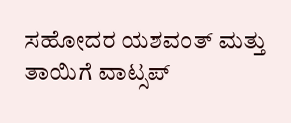ಸಹೋದರ ಯಶವಂತ್ ಮತ್ತು ತಾಯಿಗೆ ವಾಟ್ಸಪ್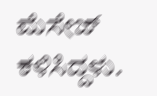ಮೆಸೇಜ್ ಕಳಿಸಿದ್ದಳು.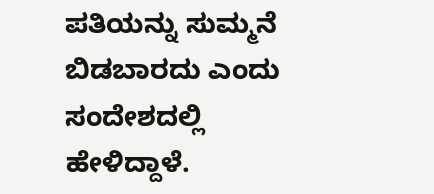ಪತಿಯನ್ನು ಸುಮ್ಮನೆ ಬಿಡಬಾರದು ಎಂದು ಸಂದೇಶದಲ್ಲಿ ಹೇಳಿದ್ದಾಳೆ.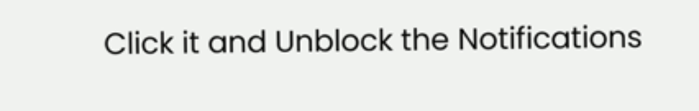Click it and Unblock the Notifications